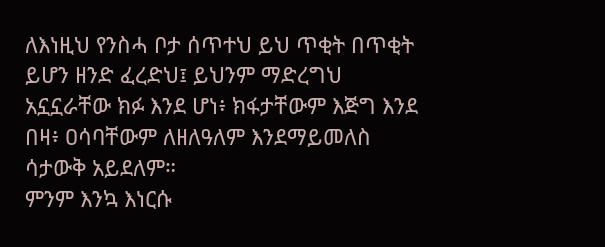ለእነዚህ የንስሓ ቦታ ሰጥተህ ይህ ጥቂት በጥቂት ይሆን ዘንድ ፈረድህ፤ ይህንም ማድረግህ አኗኗራቸው ክፉ እንደ ሆነ፥ ክፋታቸውም እጅግ እንደ በዛ፥ ዐሳባቸውም ለዘለዓለም እንደማይመለስ ሳታውቅ አይደለም።
ምንም እንኳ እነርሱ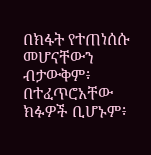በክፋት የተጠነሰሱ መሆናቸውን ብታውቅም፥ በተፈጥሮአቸው ክፉዎች ቢሆኑም፥